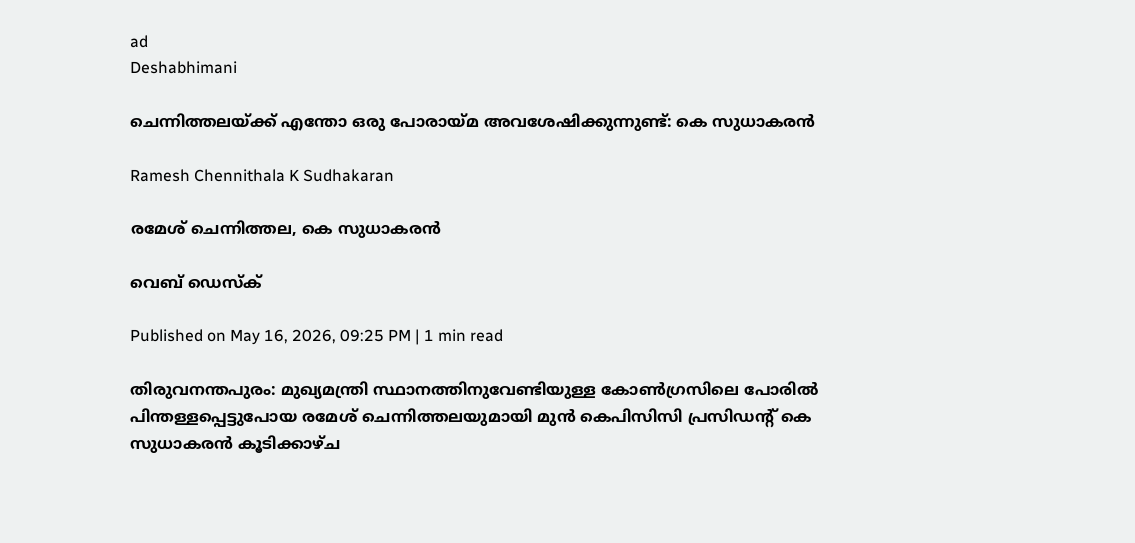ad
Deshabhimani

ചെന്നിത്തലയ്ക്ക്‌ എന്തോ ഒരു പോരായ്‌മ അവശേഷിക്കുന്നുണ്ട്‌: കെ സുധാകരൻ

Ramesh Chennithala K Sudhakaran

രമേശ് ചെന്നിത്തല, കെ സുധാകരൻ

വെബ് ഡെസ്ക്

Published on May 16, 2026, 09:25 PM | 1 min read

തിരുവനന്തപുരം: മുഖ്യമന്ത്രി സ്ഥാനത്തിനുവേണ്ടിയുള്ള കോൺഗ്രസിലെ പോരിൽ പിന്തള്ളപ്പെട്ടുപോയ രമേശ് ചെന്നിത്തലയുമായി മുൻ കെപിസിസി പ്രസിഡന്റ് കെ സുധാകരൻ കൂടിക്കാഴ്ച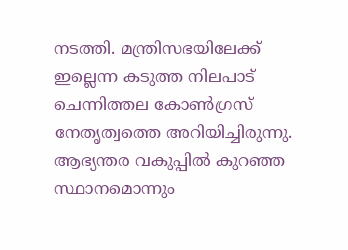നടത്തി. മന്ത്രിസഭയിലേക്ക് ഇല്ലെന്ന കടുത്ത നിലപാട് ചെന്നിത്തല കോൺഗ്രസ് നേതൃത്വത്തെ അറിയിച്ചിരുന്നു. ആഭ്യന്തര വകുപ്പിൽ കുറഞ്ഞ സ്ഥാനമൊന്നും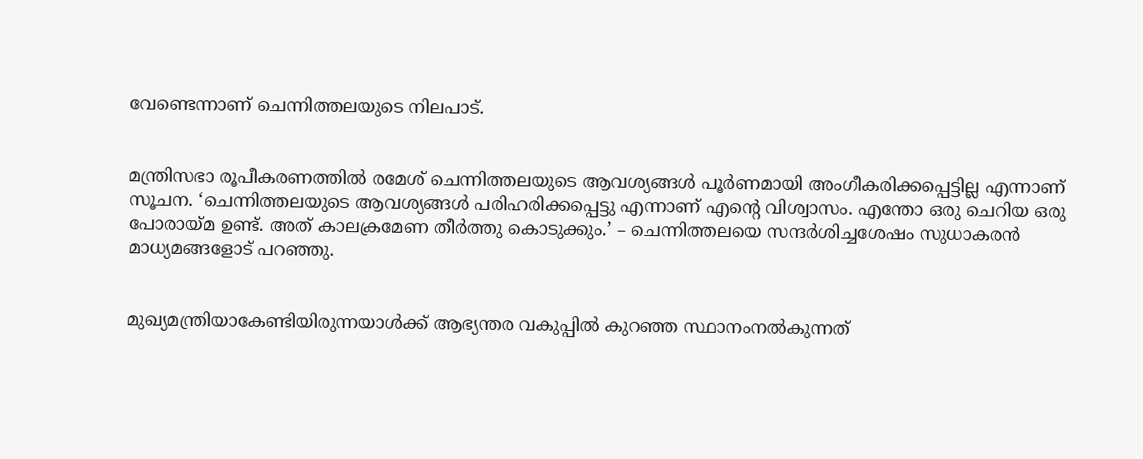വേണ്ടെന്നാണ് ചെന്നിത്തലയുടെ നിലപാട്.


മന്ത്രിസഭാ രൂപീകരണത്തിൽ രമേശ്‌ ചെന്നിത്തലയുടെ ആവശ്യങ്ങൾ പൂർണമായി അംഗീകരിക്കപ്പെട്ടില്ല എന്നാണ് സൂചന. ‘ചെന്നിത്തലയുടെ ആവശ്യങ്ങൾ പരിഹരിക്കപ്പെട്ടു എന്നാണ്‌ എന്റെ വിശ്വാസം. എന്തോ ഒരു ചെറിയ ഒരു പോരായ്‌മ ഉണ്ട്‌. അത്‌ കാലക്രമേണ തീർത്തു കൊടുക്കും.’ – ചെന്നിത്തലയെ സന്ദർശിച്ചശേഷം സുധാകരൻ മാധ്യമങ്ങളോട്‌ പറഞ്ഞു.


മുഖ്യമന്ത്രിയാകേണ്ടിയിരുന്നയാൾക്ക്‌ ആഭ്യന്തര വകുപ്പിൽ കുറഞ്ഞ സ്ഥാനംനൽകുന്നത്‌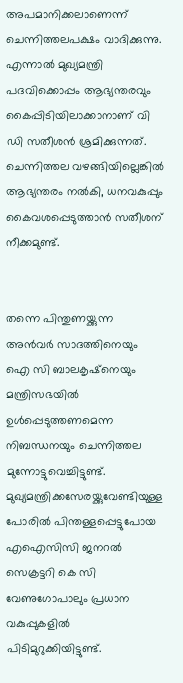അപമാനിക്കലാണെന്ന് ചെന്നിത്തലപക്ഷം വാദിക്കുന്നു. എന്നാൽ മുഖ്യമന്ത്രി പദവിക്കൊപ്പം ആഭ്യന്തരവും കൈപ്പിടിയിലാക്കാനാണ് വി ഡി സതീശൻ ശ്രമിക്കുന്നത്. ചെന്നിത്തല വഴങ്ങിയില്ലെങ്കിൽ ആഭ്യന്തരം നൽകി, ധനവകുപ്പും കൈവശപ്പെടുത്താൻ സതീശന് നീക്കമുണ്ട്.


തന്നെ പിന്തുണയ്ക്കുന്ന അൻവർ സാദത്തിനെയും ഐ സി ബാലകൃഷ്നെയും മന്ത്രിസഭയിൽ ഉൾപ്പെടുത്തണമെന്ന നിബന്ധനയും ചെന്നിത്തല മുന്നോട്ടുവെച്ചിട്ടുണ്ട്. മുഖ്യമന്ത്രിക്കസേരയ്ക്കുവേണ്ടിയുള്ള പോരിൽ പിന്തള്ളപ്പെട്ടുപോയ എഐസിസി ജനറൽ സെക്രട്ടറി കെ സി വേണുഗോപാലും പ്രധാന വകുപ്പുകളിൽ പിടിമുറുക്കിയിട്ടുണ്ട്.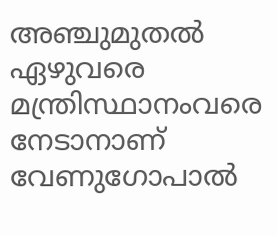അഞ്ചുമുതൽ ഏഴുവരെ മന്ത്രിസ്ഥാനംവരെ നേടാനാണ് വേണുഗോപാൽ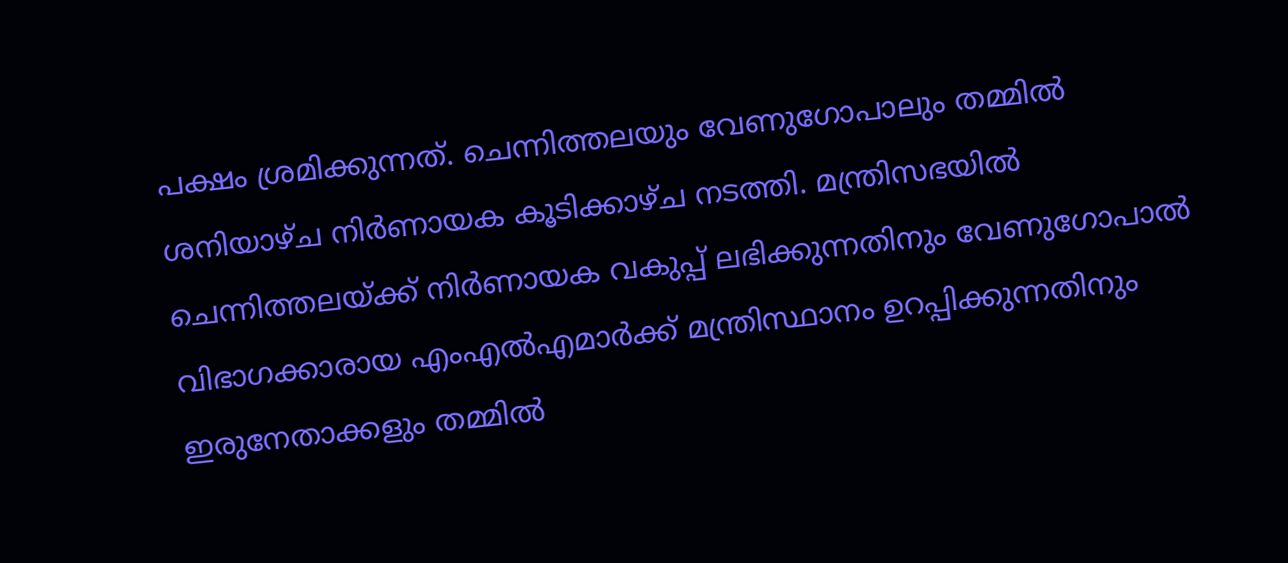പക്ഷം ശ്രമിക്കുന്നത്. ചെന്നിത്തലയും വേണുഗോപാലും തമ്മിൽ ശനിയാഴ്ച നിർണായക കൂടിക്കാഴ്ച നടത്തി. മന്ത്രിസഭയിൽ ചെന്നിത്തലയ്ക്ക് നിർണായക വകുപ്പ് ലഭിക്കുന്നതിനും വേണുഗോപാൽ വിഭാഗക്കാരായ എംഎൽഎമാർക്ക് മന്ത്രിസ്ഥാനം ഉറപ്പിക്കുന്നതിനും ഇരുനേതാക്കളും തമ്മിൽ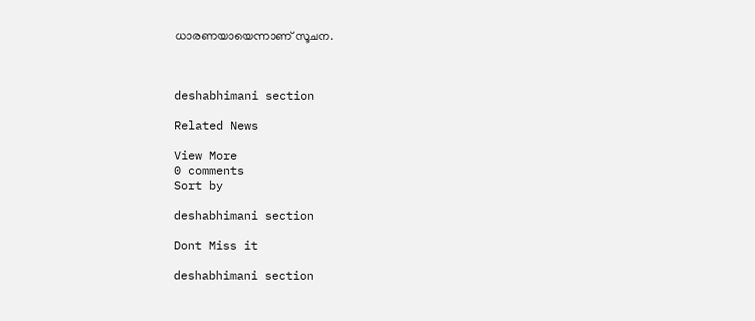ധാരണയായെന്നാണ് സൂചന.



deshabhimani section

Related News

View More
0 comments
Sort by

deshabhimani section

Dont Miss it

deshabhimani section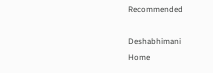Recommended

Deshabhimani
Home